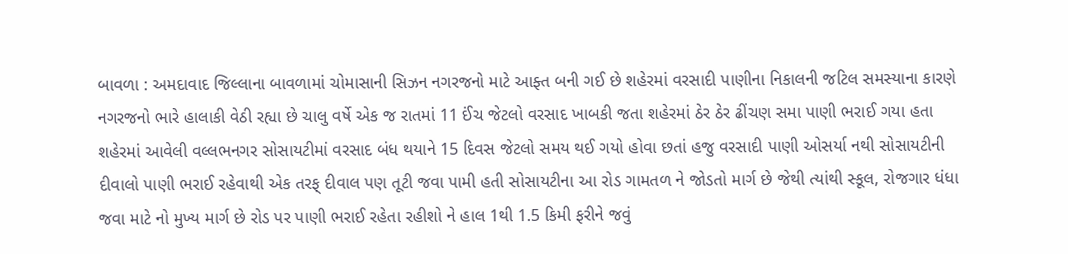બાવળા : અમદાવાદ જિલ્લાના બાવળામાં ચોમાસાની સિઝન નગરજનો માટે આફ્ત બની ગઈ છે શહેરમાં વરસાદી પાણીના નિકાલની જટિલ સમસ્યાના કારણે નગરજનો ભારે હાલાકી વેઠી રહ્યા છે ચાલુ વર્ષે એક જ રાતમાં 11 ઈંચ જેટલો વરસાદ ખાબકી જતા શહેરમાં ઠેર ઠેર ઢીંચણ સમા પાણી ભરાઈ ગયા હતા શહેરમાં આવેલી વલ્લભનગર સોસાયટીમાં વરસાદ બંધ થયાને 15 દિવસ જેટલો સમય થઈ ગયો હોવા છતાં હજુ વરસાદી પાણી ઓસર્યા નથી સોસાયટીની દીવાલો પાણી ભરાઈ રહેવાથી એક તરફ્ દીવાલ પણ તૂટી જવા પામી હતી સોસાયટીના આ રોડ ગામતળ ને જોડતો માર્ગ છે જેથી ત્યાંથી સ્કૂલ, રોજગાર ધંધા જવા માટે નો મુખ્ય માર્ગ છે રોડ પર પાણી ભરાઈ રહેતા રહીશો ને હાલ 1થી 1.5 કિમી ફરીને જવું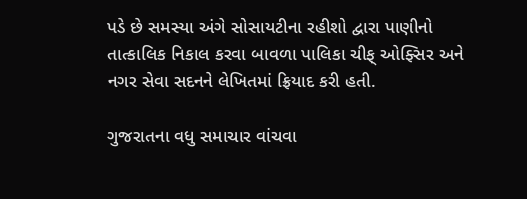પડે છે સમસ્યા અંગે સોસાયટીના રહીશો દ્વારા પાણીનો તાત્કાલિક નિકાલ કરવા બાવળા પાલિકા ચીફ્ ઓફ્સિર અને નગર સેવા સદનને લેખિતમાં ફ્રિયાદ કરી હતી.

ગુજરાતના વધુ સમાચાર વાંચવા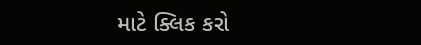માટે ક્લિક કરો